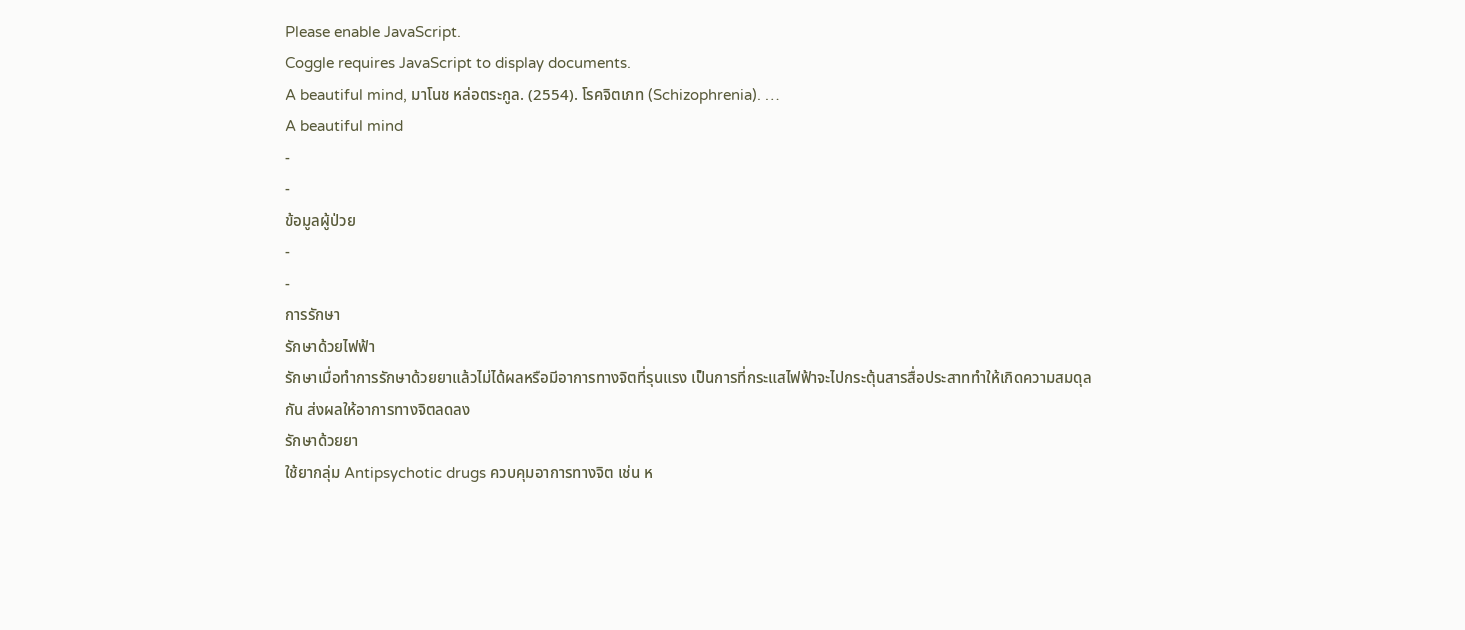Please enable JavaScript.
Coggle requires JavaScript to display documents.
A beautiful mind, มาโนช หล่อตระกูล. (2554). โรคจิตเภท (Schizophrenia). …
A beautiful mind
-
-
ข้อมูลผู้ป่วย
-
-
การรักษา
รักษาด้วยไฟฟ้า
รักษาเมื่อทำการรักษาด้วยยาแล้วไม่ได้ผลหรือมีอาการทางจิตที่รุนแรง เป็นการที่กระแสไฟฟ้าจะไปกระตุ้นสารสื่อประสาททำให้เกิดความสมดุลกัน ส่งผลให้อาการทางจิตลดลง
รักษาด้วยยา
ใช้ยากลุ่ม Antipsychotic drugs ควบคุมอาการทางจิต เช่น ห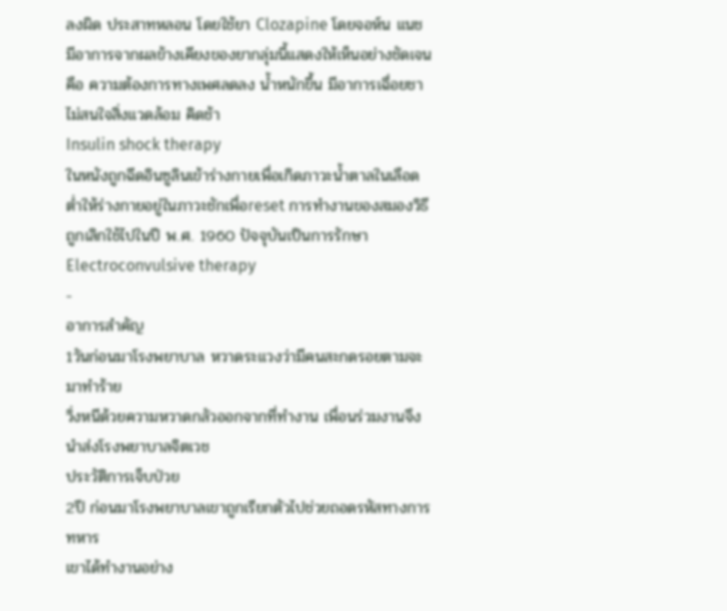ลงผิด ประสาทหลอน โดยใช้ยา Clozapine โดยจอห์น แนช มีอาการจากผลข้างเคียงของยากลุ่มนี้แสดงให้เห็นอย่างชัดเจนคือ ความต้องการทางเพศลดลง น้ำหนักขึ้น มีอาการเฉื่อยชา ไม่สนใจสิ่งแวดล้อม คิดช้า
Insulin shock therapy
ในหนังถูกฉีดอินซูลินเข้าร่างกายเพื่อเกิดภาวะน้ำตาลในเลือดต่ำให้ร่างกายอยู่ในภาวะชักเพื่อreset การทำงานของสมองวิธีถูกเลิกใช้ไปในปี พ.ศ. 1960 ปัจจุบันเป็นการรักษา Electroconvulsive therapy
-
อาการสำคัญ
1วันก่อนมาโรงพยาบาล หวาดระแวงว่ามีคนสะกดรอยตามจะมาทำร้าย
วิ่งหนีด้วยความหวาดกลัวออกจากที่ทำงาน เพื่อนร่วมงานจึงนำส่งโรงพยาบาลจิตเวช
ประวัติการเจ็บป่วย
2ปี ก่อนมาโรงพยาบาลเขาถูกเรียกตัวไปช่วยถอดรหัสทางการทหาร
เขาได้ทำงานอย่าง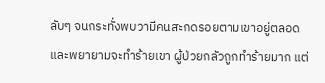ลับๆ จนกระทั่งพบวามีคนสะกดรอยตามเขาอยู่ตลอด และพยายามจะทำร้ายเขา ผู้ป่วยกลัวถูกทำร้ายมาก แต่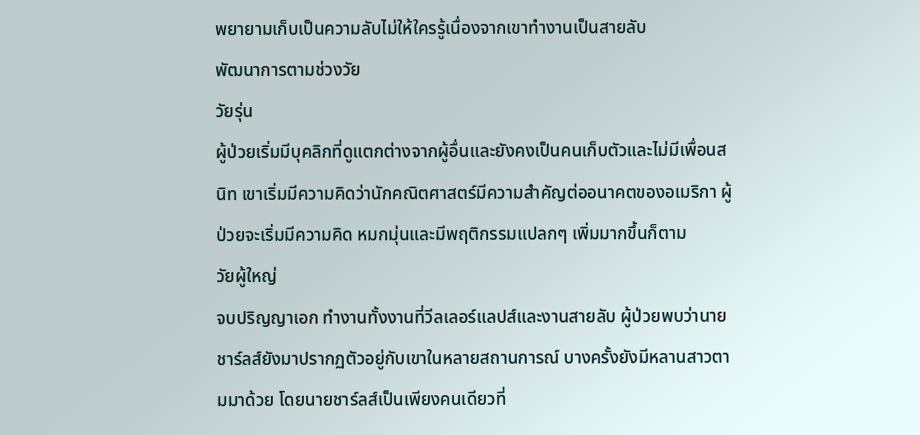พยายามเก็บเป็นความลับไม่ให้ใครรู้เนื่องจากเขาทำงานเป็นสายลับ
พัฒนาการตามช่วงวัย
วัยรุ่น
ผู้ป่วยเริ่มมีบุคลิกที่ดูแตกต่างจากผู้อื่นและยังคงเป็นคนเก็บตัวและไม่มีเพื่อนสนิท เขาเริ่มมีความคิดว่านักคณิตศาสตร์มีความสำคัญต่ออนาคตของอเมริกา ผู้ป่วยจะเริ่มมีความคิด หมกมุ่นและมีพฤติกรรมแปลกๆ เพิ่มมากขึ้นก็ตาม
วัยผู้ใหญ่
จบปริญญาเอก ทำงานทั้งงานที่วีลเลอร์แลปส์และงานสายลับ ผู้ป่วยพบว่านายชาร์ลส์ยังมาปรากฏตัวอยู่กับเขาในหลายสถานการณ์ บางครั้งยังมีหลานสาวตามมาด้วย โดยนายชาร์ลส์เป็นเพียงคนเดียวที่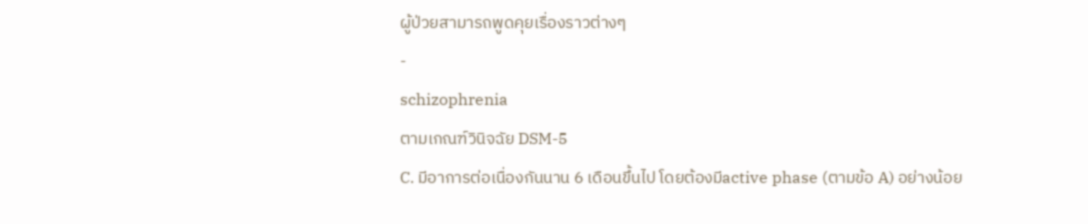ผู้ป่วยสามารถพูดคุยเรื่องราวต่างๆ
-
schizophrenia
ตามเกณฑ์วินิจฉัย DSM-5
C. มีอาการต่อเนื่องกันนาน 6 เดือนขึ้นไป โดยต้องมีactive phase (ตามข้อ A) อย่างน้อย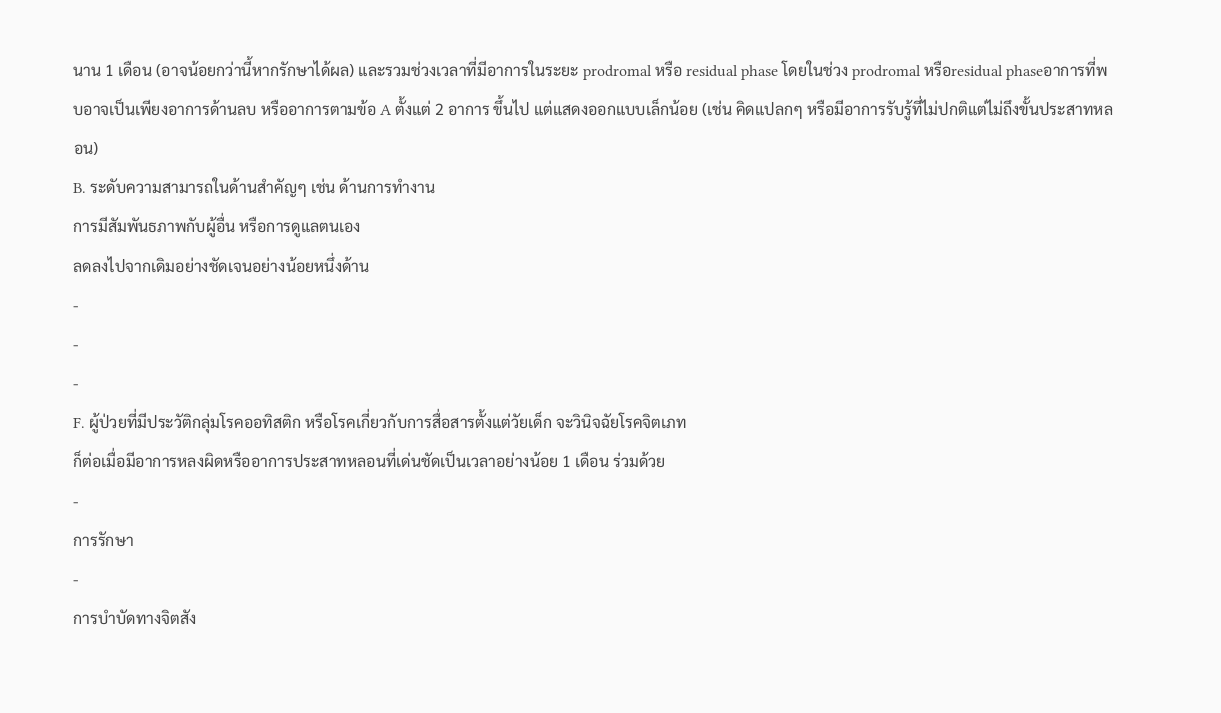นาน 1 เดือน (อาจน้อยกว่านี้หากรักษาได้ผล) และรวมช่วงเวลาที่มีอาการในระยะ prodromal หรือ residual phase โดยในช่วง prodromal หรือresidual phaseอาการที่พบอาจเป็นเพียงอาการด้านลบ หรืออาการตามข้อ A ตั้งแต่ 2 อาการ ขึ้นไป แต่แสดงออกแบบเล็กน้อย (เช่น คิดแปลกๆ หรือมีอาการรับรู้ที่ไม่ปกติแต่ไม่ถึงขั้นประสาทหลอน)
B. ระดับความสามารถในด้านสำคัญๆ เช่น ด้านการทำงาน
การมีสัมพันธภาพกับผู้อื่น หรือการดูแลตนเอง
ลดลงไปจากเดิมอย่างชัดเจนอย่างน้อยหนึ่งด้าน
-
-
-
F. ผู้ป่วยที่มีประวัติกลุ่มโรคออทิสติก หรือโรคเกี่ยวกับการสื่อสารตั้งแต่วัยเด็ก จะวินิจฉัยโรคจิตเภท
ก็ต่อเมื่อมีอาการหลงผิดหรืออาการประสาทหลอนที่เด่นชัดเป็นเวลาอย่างน้อย 1 เดือน ร่วมด้วย
-
การรักษา
-
การบำบัดทางจิตสัง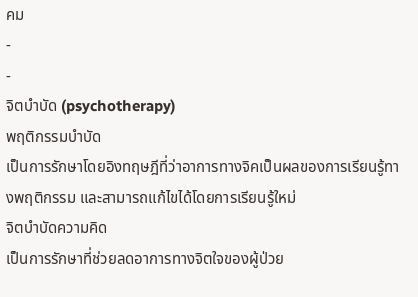คม
-
-
จิตบำบัด (psychotherapy)
พฤติกรรมบำบัด
เป็นการรักษาโดยอิงทฤษฎีที่ว่าอาการทางจิคเป็นผลของการเรียนรู้ทางพฤติกรรม และสามารถแก้ไขได้โดยการเรียนรู้ใหม่
จิตบำบัดความคิด
เป็นการรักษาที่ช่วยลดอาการทางจิตใจของผู้ป่วย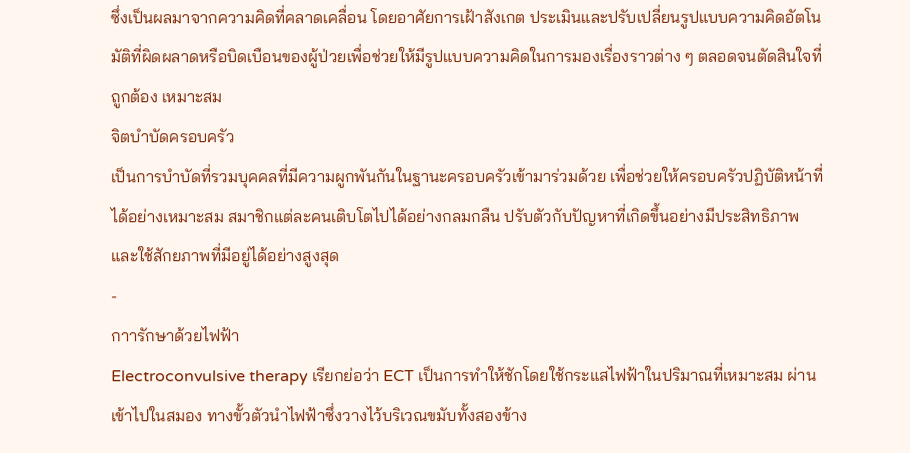ซึ่งเป็นผลมาจากความคิดที่คลาดเคลื่อน โดยอาศัยการเฝ้าสังเกต ประเมินและปรับเปลี่ยนรูปแบบความคิดอัตโนมัติที่ผิดผลาดหรือบิดเบือนของผู้ป่วยเพื่อช่วยให้มีรูปแบบความคิดในการมองเรื่องราวต่าง ๆ ตลอดจนตัดสินใจที่ถูกต้อง เหมาะสม
จิตบำบัดครอบครัว
เป็นการบำบัดที่รวมบุคคลที่มีความผูกพันกันในฐานะครอบครัวเข้ามาร่วมด้วย เพื่อช่วยให้ครอบครัวปฏิบัติหน้าที่ได้อย่างเหมาะสม สมาชิกแต่ละคนเติบโตไปได้อย่างกลมกลืน ปรับตัวกับปัญหาที่เกิดขึ้นอย่างมีประสิทธิภาพ และใช้สักยภาพที่มีอยู่ได้อย่างสูงสุด
-
กาารักษาด้วยไฟฟ้า
Electroconvulsive therapy เรียกย่อว่า ECT เป็นการทำให้ชักโดยใช้กระแสไฟฟ้าในปริมาณที่เหมาะสม ผ่านเข้าไปในสมอง ทางขั้วตัวนำไฟฟ้าซึ่งวางไว้บริเวณขมับทั้งสองข้าง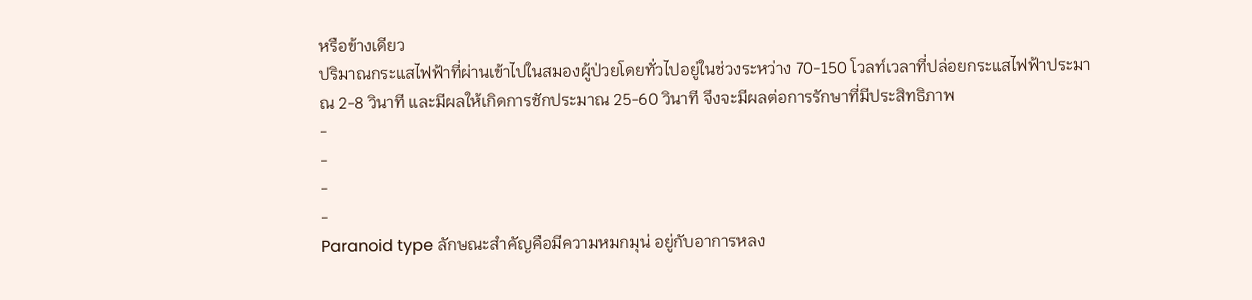หรือข้างเดียว
ปริมาณกระแสไฟฟ้าที่ผ่านเข้าไปในสมองผู้ป่วยโดยทั่วไปอยู่ในช่วงระหว่าง 70-150 โวลท์เวลาที่ปล่อยกระแสไฟฟ้าประมาณ 2-8 วินาที และมีผลให้เกิดการชักประมาณ 25-60 วินาที จึงจะมีผลต่อการรักษาที่มีประสิทธิภาพ
-
-
-
-
Paranoid type ลักษณะสำคัญคือมีความหมกมุน่ อยู่กับอาการหลง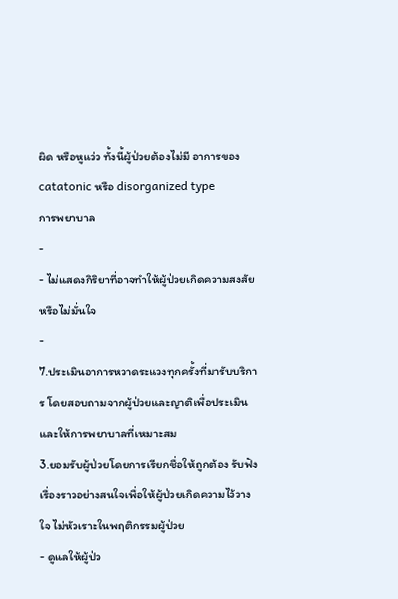ผิด หรือหูแว่ว ทั้งนี้ผู้ป่วยต้องไม่มี อาการของ catatonic หรือ disorganized type
การพยาบาล
-
- ไม่แสดงกิริยาที่อาจทำให้ผู้ป่วยเกิดความสงสัยหรือไม่มั่นใจ
-
7.ประเมินอาการหวาดระแวงทุกครั้งที่มารับบริการ โดยสอบถามจากผู้ป่วยและญาติเพื่อประเมินและให้การพยาบาลที่เหมาะสม
3.ยอมรับผู้ป่วยโดยการเรียกชื่อให้ถูกต้อง รับฟังเรื่องราวอย่างสนใจเพื่อให้ผู้ป่วยเกิดความไว้วางใจ ไม่หัวเราะในพฤติกรรมผู้ป่วย
- ดูแลให้ผู้ป่ว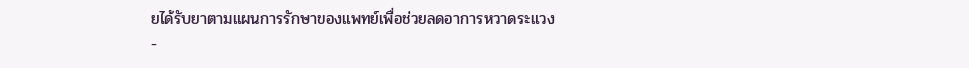ยได้รับยาตามแผนการรักษาของแพทย์เพื่อช่วยลดอาการหวาดระแวง
-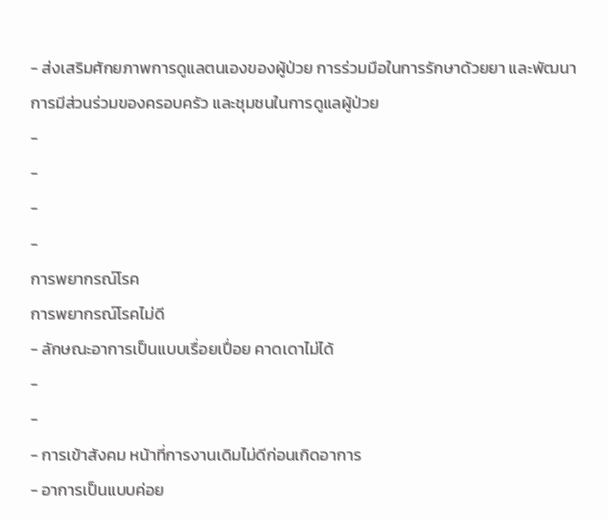- ส่งเสริมศักยภาพการดูแลตนเองของผู้ป่วย การร่วมมือในการรักษาด้วยยา และพัฒนาการมีส่วนร่วมของครอบครัว และชุมชนในการดูแลผู้ป่วย
-
-
-
-
การพยากรณ์โรค
การพยากรณ์โรคไม่ดี
- ลักษณะอาการเป็นแบบเรื่อยเปื่อย คาดเดาไม่ได้
-
-
- การเข้าสังคม หน้าที่การงานเดิมไม่ดีก่อนเกิดอาการ
- อาการเป็นแบบค่อย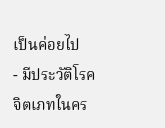เป็นค่อยไป
- มีประวัติโรคจิตเภทในคร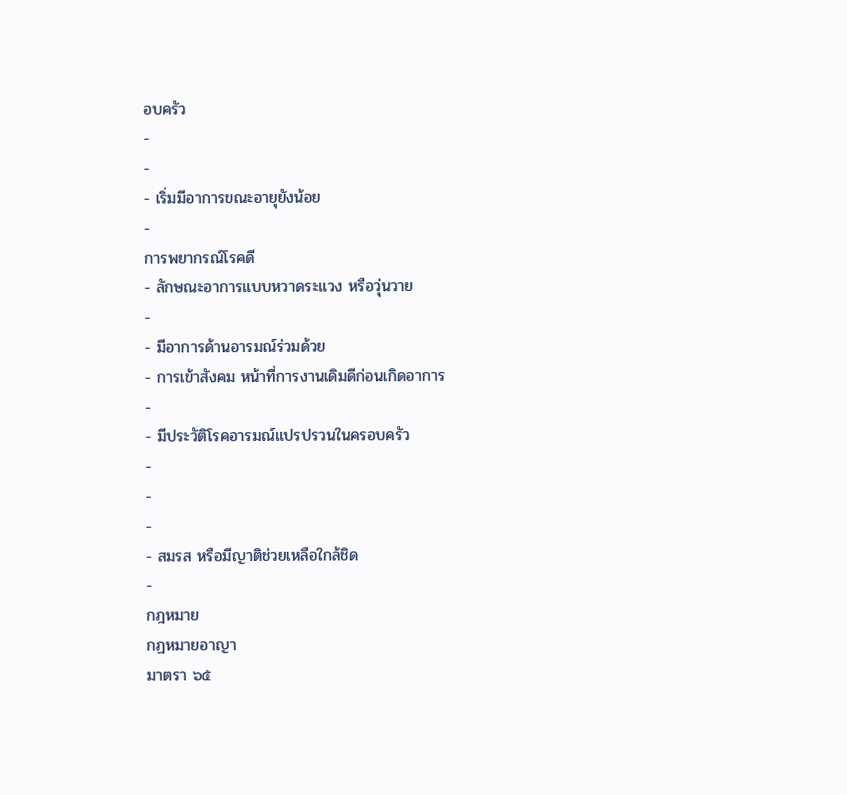อบครัว
-
-
- เริ่มมีอาการขณะอายุยังน้อย
-
การพยากรณ์โรคดี
- ลักษณะอาการแบบหวาดระแวง หรือวุ่นวาย
-
- มีอาการด้านอารมณ์ร่วมด้วย
- การเข้าสังคม หน้าที่การงานเดิมดีก่อนเกิดอาการ
-
- มีประวัติโรคอารมณ์แปรปรวนในครอบครัว
-
-
-
- สมรส หรือมีญาติช่วยเหลือใกล้ชิด
-
กฎหมาย
กฏหมายอาญา
มาตรา ๖๕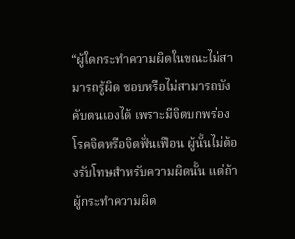“ผู้ใดกระทำความผิดในขณะไม่สามารถรู้ผิด ชอบหรือไม่สามารถบังคับตนเองได้ เพราะมีจิตบกพร่องโรคจิตหรือจิตฟั่นเฟือน ผู้นั้นไม่ต้องรับโทษสำหรับความผิดนั้น แต่ถ้าผู้กระทำความผิด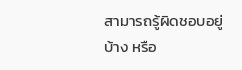สามารถรู้ผิดชอบอยู่บ้าง หรือ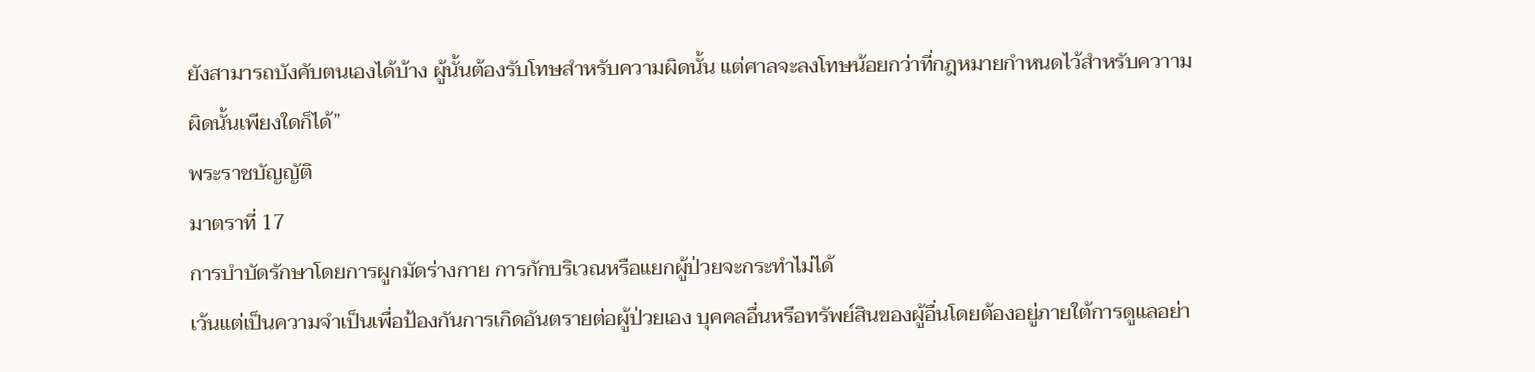ยังสามารถบังคับตนเองได้บ้าง ผู้นั้นต้องรับโทษสำหรับความผิดนั้น แต่ศาลจะลงโทษน้อยกว่าที่กฎหมายกำหนดไว้สำหรับควาามผิดนั้นเพียงใดก็ได้”
พระราชบัญญัติ
มาตราที่ 17
การบำบัดรักษาโดยการผูกมัดร่างกาย การกักบริเวณหรือแยกผู้ป่วยจะกระทำไม่ได้
เว้นแต่เป็นความจำเป็นเพื่อป้องกันการเกิดอันตรายต่อผู้ป่วยเอง บุคคลอื่นหรือทรัพย์สินของผู้อื่นโดยต้องอยู่ภายใต้การดูแลอย่า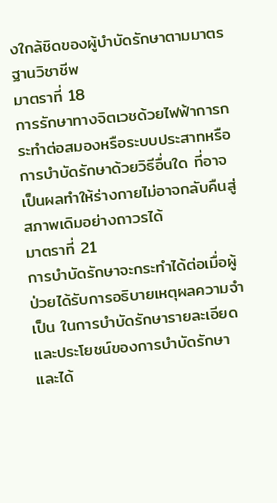งใกล้ชิดของผู้บำบัดรักษาตามมาตรฐานวิชาชีพ
มาตราที่ 18
การรักษาทางจิตเวชด้วยไฟฟ้าการกระทําต่อสมองหรือระบบประสาทหรือ การบําบัดรักษาด้วยวิธีอื่นใด ที่อาจเป็นผลทําให้ร่างกายไม่อาจกลับคืนสู่สภาพเดิมอย่างถาวรได้
มาตราที่ 21
การบําบัดรักษาจะกระทําได้ต่อเมื่อผู้ป่วยได้รับการอธิบายเหตุผลความจําเป็น ในการบําบัดรักษารายละเอียดและประโยชน์ของการบําบัดรักษาและได้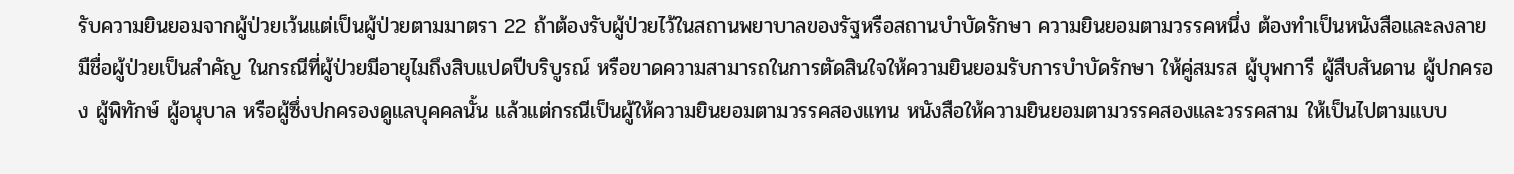รับความยินยอมจากผู้ป่วยเว้นแต่เป็นผู้ป่วยตามมาตรา 22 ถ้าต้องรับผู้ป่วยไว้ในสถานพยาบาลของรัฐหรือสถานบําบัดรักษา ความยินยอมตามวรรคหนึ่ง ต้องทําเป็นหนังสือและลงลายมืชื่อผู้ป่วยเป็นสําคัญ ในกรณีที่ผู้ป่วยมีอายุไมถึงสิบแปดปีบริบูรณ์ หรือขาดความสามารถในการตัดสินใจให้ความยินยอมรับการบําบัดรักษา ให้คู่สมรส ผู้บุพการี ผู้สืบสันดาน ผู้ปกครอง ผู้พิทักษ์ ผู้อนุบาล หรือผู้ซึ่งปกครองดูแลบุคคลนั้น แล้วแต่กรณีเป็นผู้ให้ความยินยอมตามวรรคสองแทน หนังสือให้ความยินยอมตามวรรคสองและวรรคสาม ให้เป็นไปตามแบบ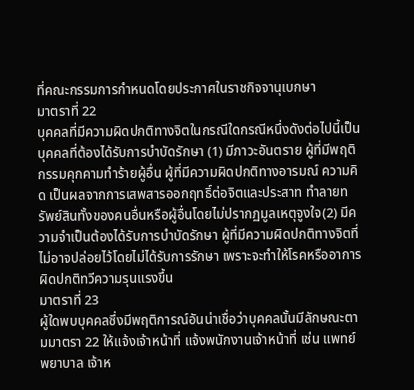ที่คณะกรรมการกำหนดโดยประกาศในราชกิจจานุเบกษา
มาตราที่ 22
บุคคลที่มีความผิดปกติทางจิตในกรณีใดกรณีหนึ่งดังต่อไปนี้เป็นบุคคลที่ต้องได้รับการบำบัดรักษา (1) มีภาวะอันตราย ผู้ที่มีพฤติกรรมคุกคามทำร้ายผู้อื่น ผู้ที่มีความผิดปกติทางอารมณ์ ความคิด เป็นผลจากการเสพสารออกฤทธิ์ต่อจิตและประสาท ทำลายทรัพย์สินทั้งของคนอื่นหรือผู้อื่นโดยไม่ปรากฏมูลเหตุจูงใจ(2) มีความจำเป็นต้องได้รับการบำบัดรักษา ผู้ที่มีความผิดปกติทางจิตที่ไม่อาจปล่อยไว้โดยไม่ได้รับการรักษา เพราะจะทำให้โรคหรืออาการผิดปกติทวีความรุนแรงขึ้น
มาตราที่ 23
ผู้ใดพบบุคคลซึ่งมีพฤติการณ์อันน่าเชื่อว่าบุคคลนั้นมีลักษณะตามมาตรา 22 ให้แจ้งเจ้าหน้าที่ แจ้งพนักงานเจ้าหน้าที่ เช่น แพทย์ พยาบาล เจ้าห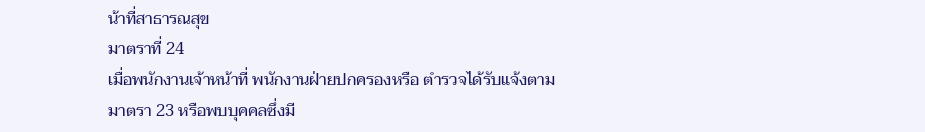น้าที่สาธารณสุข
มาตราที่ 24
เมื่อพนักงานเจ้าหน้าที่ พนักงานฝ่ายปกครองหรือ ตำรวจได้รับแจ้งตามมาตรา 23 หรือพบบุคคลซึ่งมี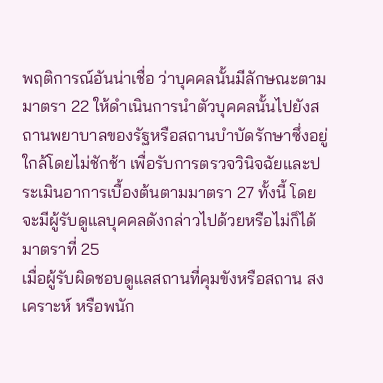พฤติการณ์อันน่าเชื่อ ว่าบุคคลนั้นมีลักษณะตามมาตรา 22 ให้ดำเนินการนำตัวบุคคลนั้นไปยังสถานพยาบาลของรัฐหรือสถานบำบัดรักษาซึ่งอยู่ใกล้โดยไม่ชักช้า เพื่อรับการตรวจวินิจฉัยและประเมินอาการเบื้องต้นตามมาตรา 27 ทั้งนี้ โดยจะมีผู้รับดูแลบุคคลดังกล่าวไปด้วยหรือไม่ก็ได้
มาตราที่ 25
เมื่อผู้รับผิดชอบดูแลสถานที่คุมขังหรือสถาน สงเคราะห์ หรือพนัก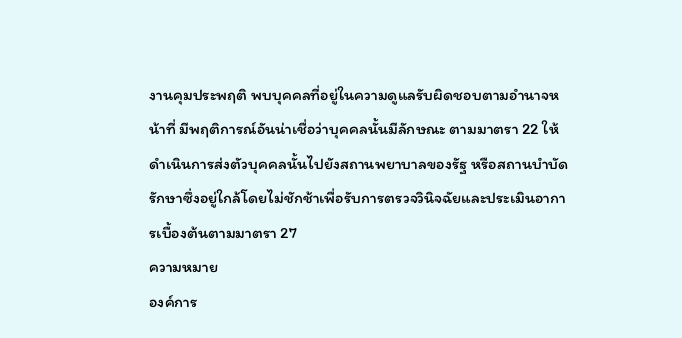งานคุมประพฤติ พบบุคคลที่อยู่ในความดูแลรับผิดชอบตามอำนาจหน้าที่ มีพฤติการณ์อันน่าเชื่อว่าบุคคลนั้นมีลักษณะ ตามมาตรา 22 ให้ดำเนินการส่งตัวบุคคลนั้นไปยังสถานพยาบาลของรัฐ หรือสถานบำบัดรักษาซึ่งอยู่ใกล้โดยไม่ชักช้าเพื่อรับการตรวจวินิจฉัยและประเมินอาการเบื้องต้นตามมาตรา 27
ความหมาย
องค์การ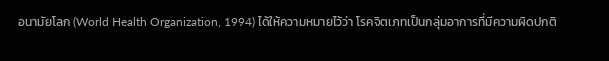อนามัยโลก (World Health Organization, 1994) ได้ให้ความหมายไว้ว่า โรคจิตเภทเป็นกลุ่มอาการที่มีความผิดปกติ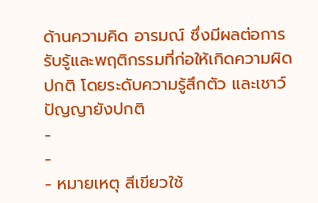ด้านความคิด อารมณ์ ซึ่งมีผลต่อการรับรู้และพฤติกรรมที่ก่อให้เกิดความผิดปกติ โดยระดับความรู้สึกตัว และเชาว์ปัญญายังปกติ
-
-
- หมายเหตุ สีเขียวใช้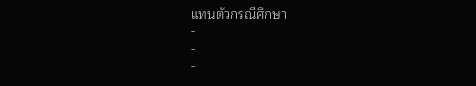แทนตัวกรณีศึกษา
-
-
-